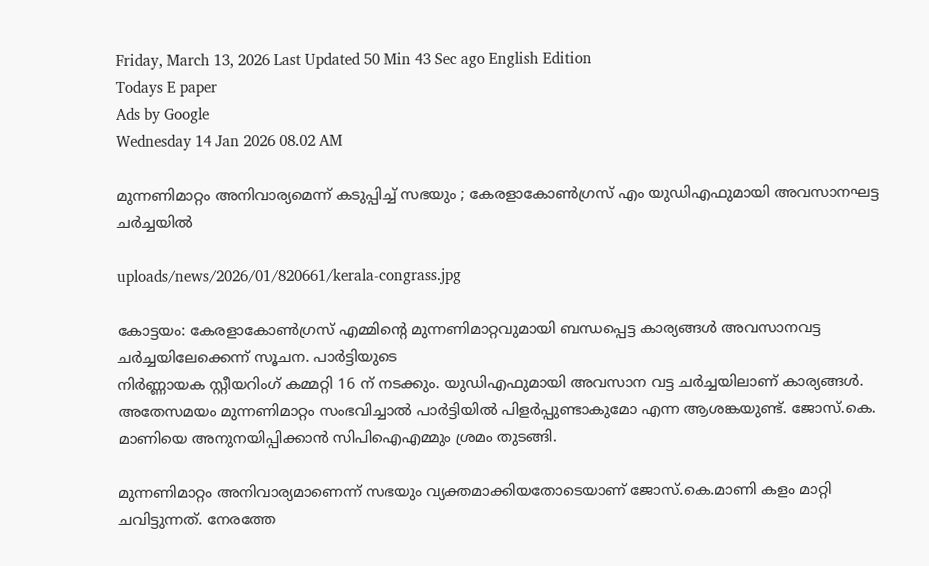Friday, March 13, 2026 Last Updated 50 Min 43 Sec ago English Edition
Todays E paper
Ads by Google
Wednesday 14 Jan 2026 08.02 AM

മുന്നണിമാറ്റം അനിവാര്യമെന്ന് കടുപ്പിച്ച് സഭയും ; കേരളാകോണ്‍ഗ്രസ് എം യുഡിഎഫുമായി അവസാനഘട്ട ചര്‍ച്ചയില്‍

uploads/news/2026/01/820661/kerala-congrass.jpg

കോട്ടയം: കേരളാകോണ്‍ഗ്രസ് എമ്മിന്റെ മുന്നണിമാറ്റവുമായി ബന്ധപ്പെട്ട കാര്യങ്ങള്‍ അവസാനവട്ട ചര്‍ച്ചയിലേക്കെന്ന് സൂചന. പാര്‍ട്ടിയുടെ
നിര്‍ണ്ണായക സ്റ്റീയറിംഗ് കമ്മറ്റി 16 ന് നടക്കും. യുഡിഎഫുമായി അവസാന വട്ട ചര്‍ച്ചയിലാണ് കാര്യങ്ങള്‍. അതേസമയം മുന്നണിമാറ്റം സംഭവിച്ചാല്‍ പാര്‍ട്ടിയില്‍ പിളര്‍പ്പുണ്ടാകുമോ എന്ന ആശങ്കയുണ്ട്. ജോസ്.കെ. മാണിയെ അനുനയിപ്പിക്കാന്‍ സിപിഐഎമ്മും ശ്രമം തുടങ്ങി.

മുന്നണിമാറ്റം അനിവാര്യമാണെന്ന് സഭയും വ്യക്തമാക്കിയതോടെയാണ് ജോസ്.കെ.മാണി കളം മാറ്റി ചവിട്ടുന്നത്. നേരത്തേ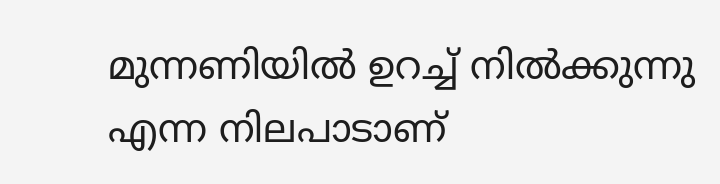മുന്നണിയില്‍ ഉറച്ച് നില്‍ക്കുന്നു എന്ന നിലപാടാണ്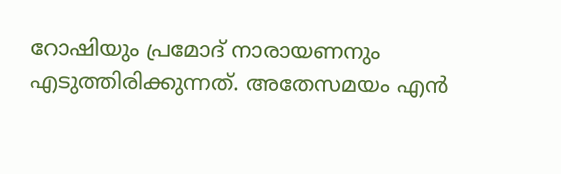റോഷിയും പ്രമോദ് നാരായണനും എടുത്തിരിക്കുന്നത്. അതേസമയം എന്‍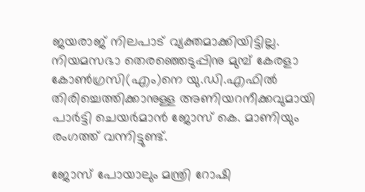ജയരാജ് നിലപാട് വ്യക്തമാക്കിയിട്ടില്ല. നിയമസഭാ തെരഞ്ഞെടുപ്പിനു മുമ്പ് കേരളാ കോണ്‍ഗ്രസി(എം)നെ യു.ഡി.എഫില്‍ തിരിച്ചെത്തിക്കാനുള്ള അണിയറനീക്കവുമായി പാര്‍ട്ടി ചെയര്‍മാന്‍ ജോസ് കെ. മാണിയും രംഗത്ത് വന്നിട്ടുണ്ട്.

ജോസ് പോയാലും മന്ത്രി റോഷി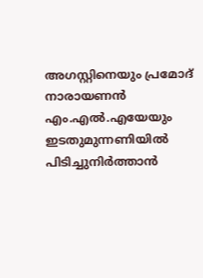അഗസ്റ്റിനെയും പ്രമോദ് നാരായണന്‍ എം.എല്‍.എയേയും ഇടതുമുന്നണിയില്‍ പിടിച്ചുനിര്‍ത്താന്‍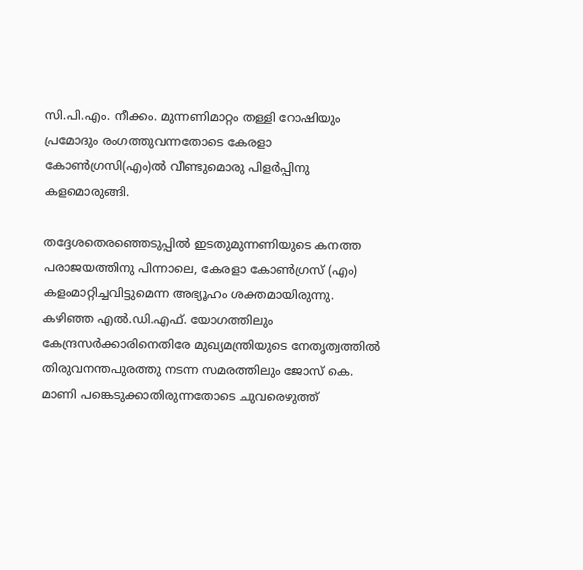സി.പി.എം. നീക്കം. മുന്നണിമാറ്റം തള്ളി റോഷിയും പ്രമോദും രംഗത്തുവന്നതോടെ കേരളാ കോണ്‍ഗ്രസി(എം)ല്‍ വീണ്ടുമൊരു പിളര്‍പ്പിനു കളമൊരുങ്ങി.

തദ്ദേശതെരഞ്ഞെടുപ്പില്‍ ഇടതുമുന്നണിയുടെ കനത്ത പരാജയത്തിനു പിന്നാലെ, കേരളാ കോണ്‍ഗ്രസ് (എം) കളംമാറ്റിച്ചവിട്ടുമെന്ന അഭ്യൂഹം ശക്തമായിരുന്നു. കഴിഞ്ഞ എല്‍.ഡി.എഫ്. യോഗത്തിലും കേന്ദ്രസര്‍ക്കാരിനെതിരേ മുഖ്യമന്ത്രിയുടെ നേതൃത്വത്തില്‍ തിരുവനന്തപുരത്തു നടന്ന സമരത്തിലും ജോസ് കെ. മാണി പങ്കെടുക്കാതിരുന്നതോടെ ചുവരെഴുത്ത്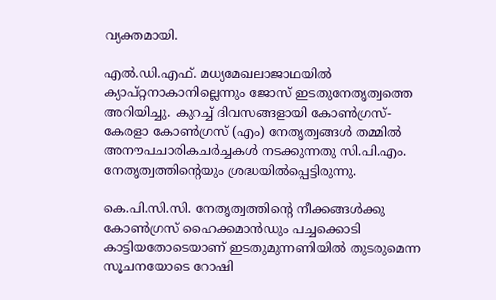വ്യക്തമായി.

എല്‍.ഡി.എഫ്. മധ്യമേഖലാജാഥയില്‍ ക്യാപ്റ്റനാകാനില്ലെന്നും ജോസ് ഇടതുനേതൃത്വത്തെ അറിയിച്ചു. കുറച്ച് ദിവസങ്ങളായി കോണ്‍ഗ്രസ്-കേരളാ കോണ്‍ഗ്രസ് (എം) നേതൃത്വങ്ങള്‍ തമ്മില്‍ അനൗപചാരികചര്‍ച്ചകള്‍ നടക്കുന്നതു സി.പി.എം. നേതൃത്വത്തിന്റെയും ശ്രദ്ധയില്‍പ്പെട്ടിരുന്നു.

കെ.പി.സി.സി. നേതൃത്വത്തിന്റെ നീക്കങ്ങള്‍ക്കു കോണ്‍ഗ്രസ് ഹൈക്കമാന്‍ഡും പച്ചക്കൊടി കാട്ടിയതോടെയാണ് ഇടതുമുന്നണിയില്‍ തുടരുമെന്ന സൂചനയോടെ റോഷി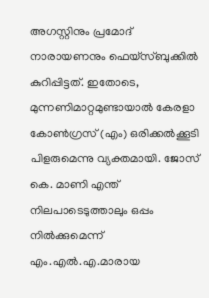അഗസ്റ്റിനും പ്രമോദ് നാരായണനും ഫെയ്‌സ്ബുക്കില്‍ കുറിപ്പിട്ടത്. ഇതോടെ, മുന്നണിമാറ്റമുണ്ടായാല്‍ കേരളാ കോണ്‍ഗ്രസ് (എം) ഒരിക്കല്‍ക്കൂടി പിളരുമെന്നു വ്യക്തമായി. ജോസ് കെ. മാണി എന്ത് നിലപാടെടുത്താലും ഒപ്പം നില്‍ക്കുമെന്ന് എം.എല്‍.എ.മാരായ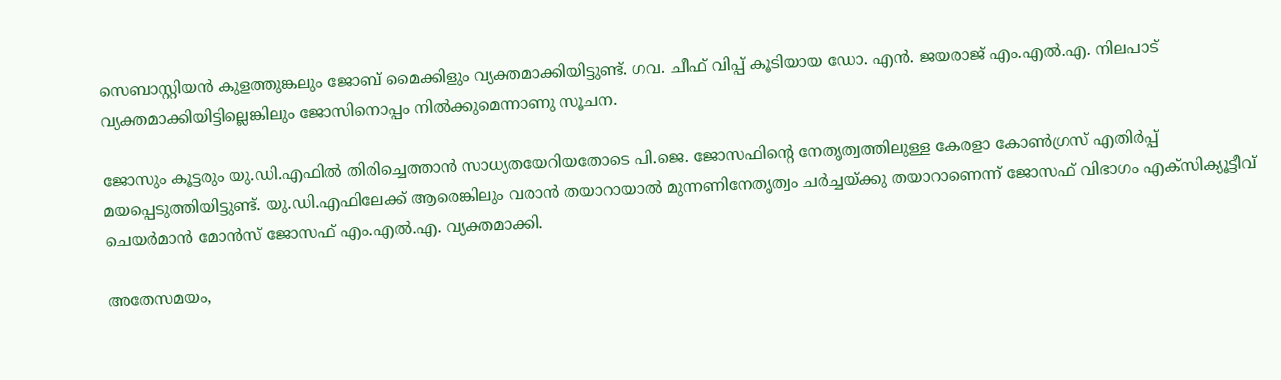സെബാസ്റ്റിയന്‍ കുളത്തുങ്കലും ജോബ് മൈക്കിളും വ്യക്തമാക്കിയിട്ടുണ്ട്. ഗവ. ചീഫ് വിപ്പ് കൂടിയായ ഡോ. എന്‍. ജയരാജ് എം.എല്‍.എ. നിലപാട് വ്യക്തമാക്കിയിട്ടില്ലെങ്കിലും ജോസിനൊപ്പം നില്‍ക്കുമെന്നാണു സൂചന.

ജോസും കൂട്ടരും യു.ഡി.എഫില്‍ തിരിച്ചെത്താന്‍ സാധ്യതയേറിയതോടെ പി.ജെ. ജോസഫിന്റെ നേതൃത്വത്തിലുള്ള കേരളാ കോണ്‍ഗ്രസ് എതിര്‍പ്പ് മയപ്പെടുത്തിയിട്ടുണ്ട്. യു.ഡി.എഫിലേക്ക് ആരെങ്കിലും വരാന്‍ തയാറായാല്‍ മുന്നണിനേതൃത്വം ചര്‍ച്ചയ്ക്കു തയാറാണെന്ന് ജോസഫ് വിഭാഗം എക്‌സിക്യൂട്ടീവ് ചെയര്‍മാന്‍ മോന്‍സ് ജോസഫ് എം.എല്‍.എ. വ്യക്തമാക്കി.

അതേസമയം,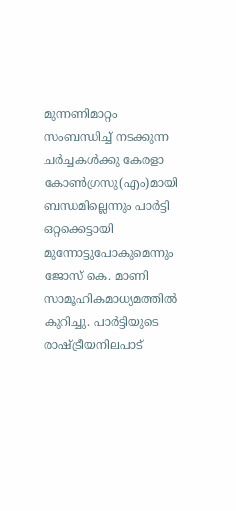മുന്നണിമാറ്റം സംബന്ധിച്ച് നടക്കുന്ന ചര്‍ച്ചകള്‍ക്കു കേരളാ കോണ്‍ഗ്രസു(എം)മായി ബന്ധമില്ലെന്നും പാര്‍ട്ടി ഒറ്റക്കെട്ടായി മുന്നോട്ടുപോകുമെന്നും ജോസ് കെ. മാണി സാമൂഹികമാധ്യമത്തില്‍ കുറിച്ചു. പാര്‍ട്ടിയുടെ രാഷ്ട്രീയനിലപാട്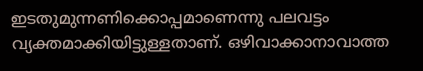ഇടതുമുന്നണിക്കൊപ്പമാണെന്നു പലവട്ടം വ്യക്തമാക്കിയിട്ടുള്ളതാണ്. ഒഴിവാക്കാനാവാത്ത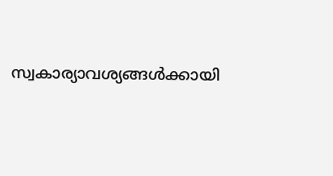സ്വകാര്യാവശ്യങ്ങള്‍ക്കായി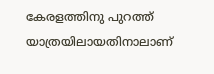കേരളത്തിനു പുറത്ത് യാത്രയിലായതിനാലാണ്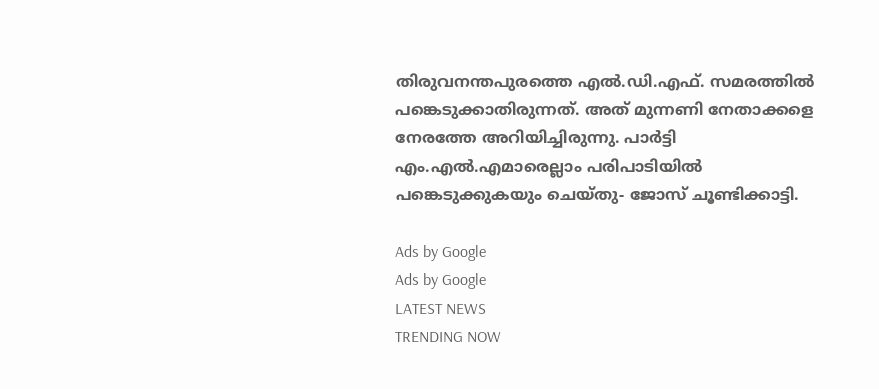തിരുവനന്തപുരത്തെ എല്‍.ഡി.എഫ്. സമരത്തില്‍ പങ്കെടുക്കാതിരുന്നത്. അത് മുന്നണി നേതാക്കളെ നേരത്തേ അറിയിച്ചിരുന്നു. പാര്‍ട്ടി എം.എല്‍.എമാരെല്ലാം പരിപാടിയില്‍ പങ്കെടുക്കുകയും ചെയ്തു- ജോസ് ചൂണ്ടിക്കാട്ടി.

Ads by Google
Ads by Google
LATEST NEWS
TRENDING NOW